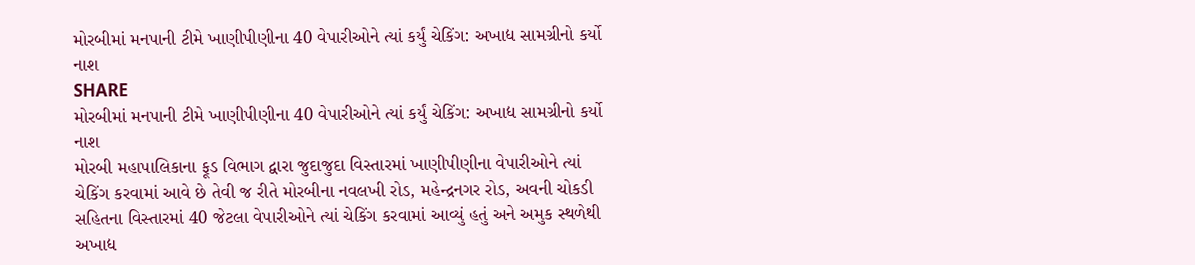મોરબીમાં મનપાની ટીમે ખાણીપીણીના 40 વેપારીઓને ત્યાં કર્યું ચેકિંગ: અખાદ્ય સામગ્રીનો કર્યો નાશ
SHARE
મોરબીમાં મનપાની ટીમે ખાણીપીણીના 40 વેપારીઓને ત્યાં કર્યું ચેકિંગ: અખાદ્ય સામગ્રીનો કર્યો નાશ
મોરબી મહાપાલિકાના ફૂડ વિભાગ દ્વારા જુદાજુદા વિસ્તારમાં ખાણીપીણીના વેપારીઓને ત્યાં ચેકિંગ કરવામાં આવે છે તેવી જ રીતે મોરબીના નવલખી રોડ, મહેન્દ્રનગર રોડ, અવની ચોકડી સહિતના વિસ્તારમાં 40 જેટલા વેપારીઓને ત્યાં ચેકિંગ કરવામાં આવ્યું હતું અને અમુક સ્થળેથી અખાદ્ય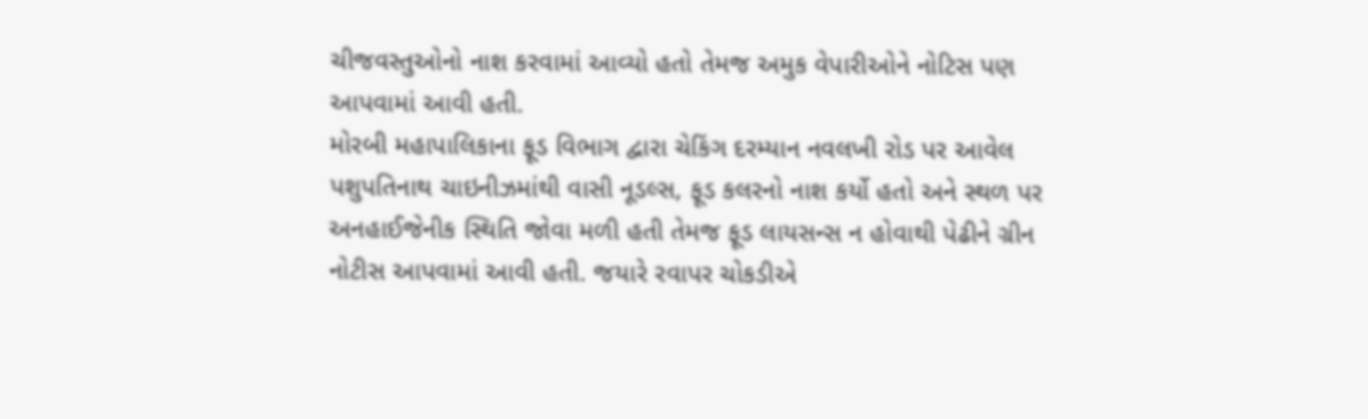ચીજવસ્તુઓનો નાશ કરવામાં આવ્યો હતો તેમજ અમુક વેપારીઓને નોટિસ પણ આપવામાં આવી હતી.
મોરબી મહાપાલિકાના ફૂડ વિભાગ દ્વારા ચેકિંગ દરમ્યાન નવલખી રોડ પર આવેલ પશુપતિનાથ ચાઇનીઝમાંથી વાસી નૂડલ્સ, ફૂડ કલરનો નાશ કર્યો હતો અને સ્થળ પર અનહાઈજેનીક સ્થિતિ જોવા મળી હતી તેમજ ફૂડ લાયસન્સ ન હોવાથી પેઢીને ગ્રીન નોટીસ આપવામાં આવી હતી. જયારે રવાપર ચોકડીએ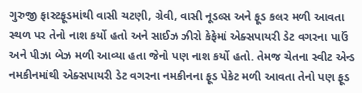ગુરુજી ફાસ્ટફૂડમાંથી વાસી ચટણી, ગ્રેવી, વાસી નૂડલ્સ અને ફૂડ કલર મળી આવતા સ્થળ પર તેનો નાશ કર્યો હતો અને સાઈઝ ઝીરો કેફેમાં એક્સપાયરી ડેટ વગરના પાઉં અને પીઝા બેઝ મળી આવ્યા હતા જેનો પણ નાશ કર્યો હતો. તેમજ ચેતના સ્વીટ એન્ડ નમકીનમાંથી એક્સપાયરી ડેટ વગરના નમકીનના ફૂડ પેકેટ મળી આવતા તેનો પણ ફૂડ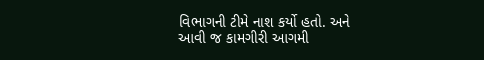વિભાગની ટીમે નાશ કર્યો હતો. અને આવી જ કામગીરી આગમી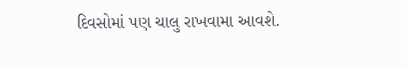દિવસોમાં પણ ચાલુ રાખવામા આવશે.